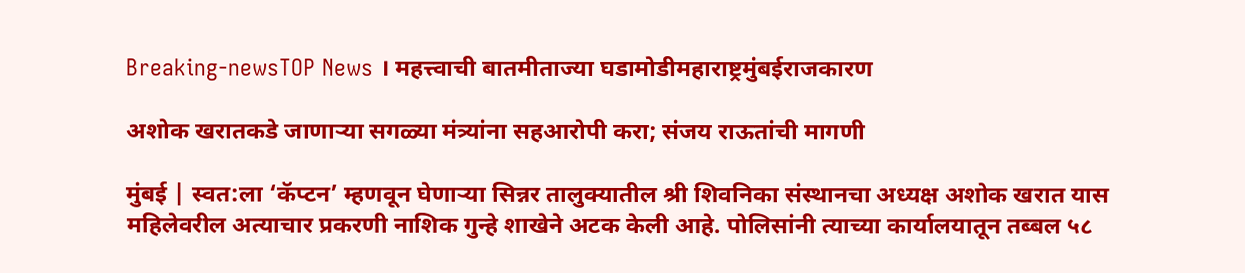Breaking-newsTOP News । महत्त्वाची बातमीताज्या घडामोडीमहाराष्ट्रमुंबईराजकारण

अशोक खरातकडे जाणाऱ्या सगळ्या मंत्र्यांना सहआरोपी करा; संजय राऊतांची मागणी

मुंबई | स्वत:ला ‘कॅप्टन’ म्हणवून घेणाऱ्या सिन्नर तालुक्यातील श्री शिवनिका संस्थानचा अध्यक्ष अशोक खरात यास महिलेवरील अत्याचार प्रकरणी नाशिक गुन्हे शाखेने अटक केली आहे. पोलिसांनी त्याच्या कार्यालयातून तब्बल ५८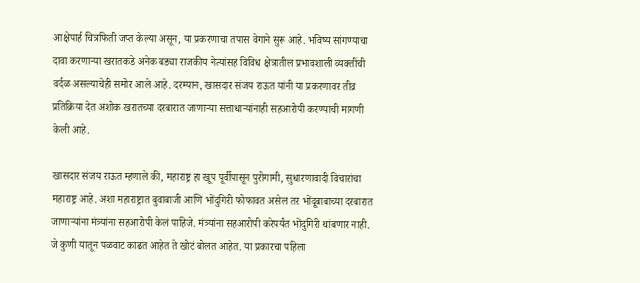आक्षेपार्ह चित्रफिती जप्त केल्या असून, या प्रकरणाचा तपास वेगाने सुरू आहे. भविष्य सांगण्याचा दावा करणाऱ्या खरातकडे अनेक बड्या राजकीय नेत्यांसह विविध क्षेत्रातील प्रभावशाली व्यक्तींची वर्दळ असल्याचेही समोर आले आहे. दरम्यान, खासदार संजय राऊत यांनी या प्रकरणावर तीव्र प्रतिक्रिया देत अशोक खरातच्या दरबारात जाणाऱ्या सत्ताधाऱ्यांनाही सहआरोपी करण्याची मागणी केली आहे.

खासदार संजय राऊत म्हणाले की, महाराष्ट्र हा खूप पूर्वीपासून पुरोगामी, सुधारणावादी विचारांचा महाराष्ट्र आहे. अशा महाराष्ट्रात बुवाबाजी आणि भोंदुगिरी फोफावत असेल तर भोंदूबाबाच्या दरबारात जाणाऱ्यांना मंत्र्यांना सहआरोपी केलं पाहिजे. मंत्र्यांना सहआरोपी करेपर्यंत भोंदुगिरी थांबणार नाही. जे कुणी यातून पळवाट काढत आहेत ते खोटं बोलत आहेत. या प्रकारचा पहिला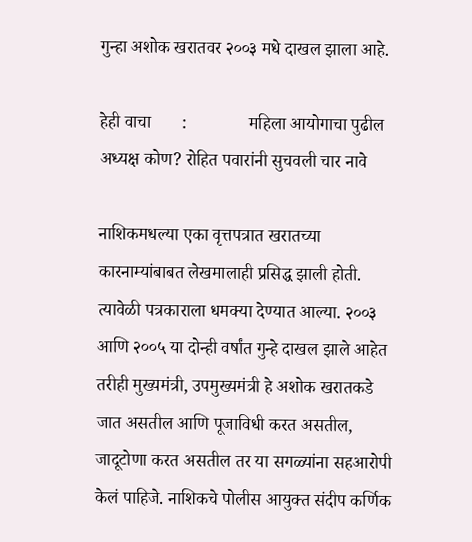गुन्हा अशोक खरातवर २००३ मधे दाखल झाला आहे.

हेही वाचा       :              महिला आयोगाचा पुढील अध्यक्ष कोण? रोहित पवारांनी सुचवली चार नावे

नाशिकमधल्या एका वृत्तपत्रात खरातच्या कारनाम्यांबाबत लेखमालाही प्रसिद्ध झाली होती. त्यावेळी पत्रकाराला धमक्या देण्यात आल्या. २००३ आणि २००५ या दोन्ही वर्षांत गुन्हे दाखल झाले आहेत तरीही मुख्यमंत्री, उपमुख्यमंत्री हे अशोक खरातकडे जात असतील आणि पूजाविधी करत असतील, जादूटोणा करत असतील तर या सगळ्यांना सहआरोपी केलं पाहिजे. नाशिकचे पोलीस आयुक्त संदीप कर्णिक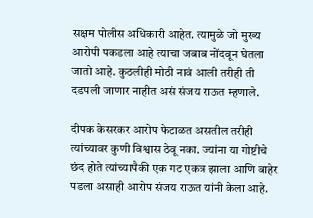सक्षम पोलीस अधिकारी आहेत. त्यामुळे जो मुख्य आरोपी पकडला आहे त्याचा जबाब नोंदवून घेतला जातो आहे. कुठलीही मोठी नावं आली तरीही ती दडपली जाणार नाहीत असं संजय राऊत म्हणाले.

दीपक केसरकर आरोप फेटाळत असतील तरीही त्यांच्यावर कुणी विश्वास ठेवू नका. ज्यांना या गोष्टीचे छंद होते त्यांच्यापैकी एक गट एकत्र झाला आणि बाहेर पडला असाही आरोप संजय राऊत यांनी केला आहे.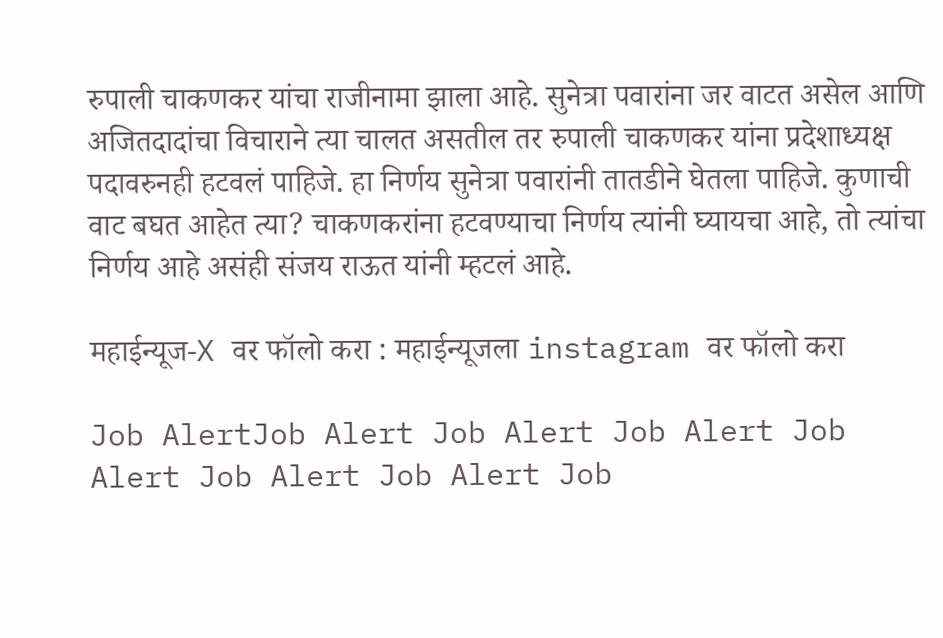रुपाली चाकणकर यांचा राजीनामा झाला आहे. सुनेत्रा पवारांना जर वाटत असेल आणि अजितदादांचा विचाराने त्या चालत असतील तर रुपाली चाकणकर यांना प्रदेशाध्यक्ष पदावरुनही हटवलं पाहिजे. हा निर्णय सुनेत्रा पवारांनी तातडीने घेतला पाहिजे. कुणाची वाट बघत आहेत त्या? चाकणकरांना हटवण्याचा निर्णय त्यांनी घ्यायचा आहे, तो त्यांचा निर्णय आहे असंही संजय राऊत यांनी म्हटलं आहे.

महाईन्यूज-X वर फॉलो करा : महाईन्यूजला instagram वर फॉलो करा

Job AlertJob Alert Job Alert Job Alert Job Alert Job Alert Job Alert Job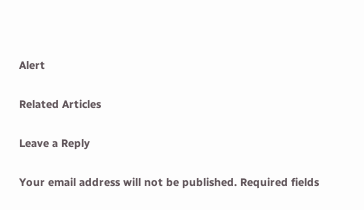Alert

Related Articles

Leave a Reply

Your email address will not be published. Required fields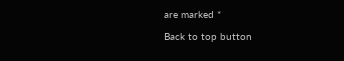are marked *

Back to top button